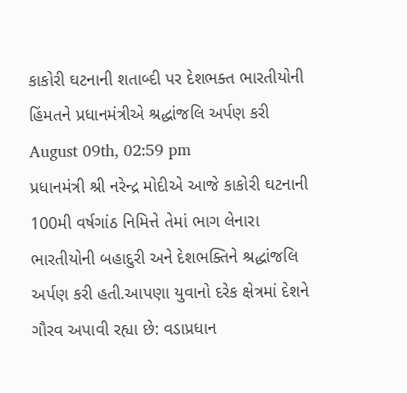કાકોરી ઘટનાની શતાબ્દી પર દેશભક્ત ભારતીયોની હિંમતને પ્રધાનમંત્રીએ શ્રદ્ધાંજલિ અર્પણ કરી
August 09th, 02:59 pm
પ્રધાનમંત્રી શ્રી નરેન્દ્ર મોદીએ આજે કાકોરી ઘટનાની 100મી વર્ષગાંઠ નિમિત્તે તેમાં ભાગ લેનારા ભારતીયોની બહાદુરી અને દેશભક્તિને શ્રદ્ધાંજલિ અર્પણ કરી હતી.આપણા યુવાનો દરેક ક્ષેત્રમાં દેશને ગૌરવ અપાવી રહ્યા છે: વડાપ્રધાન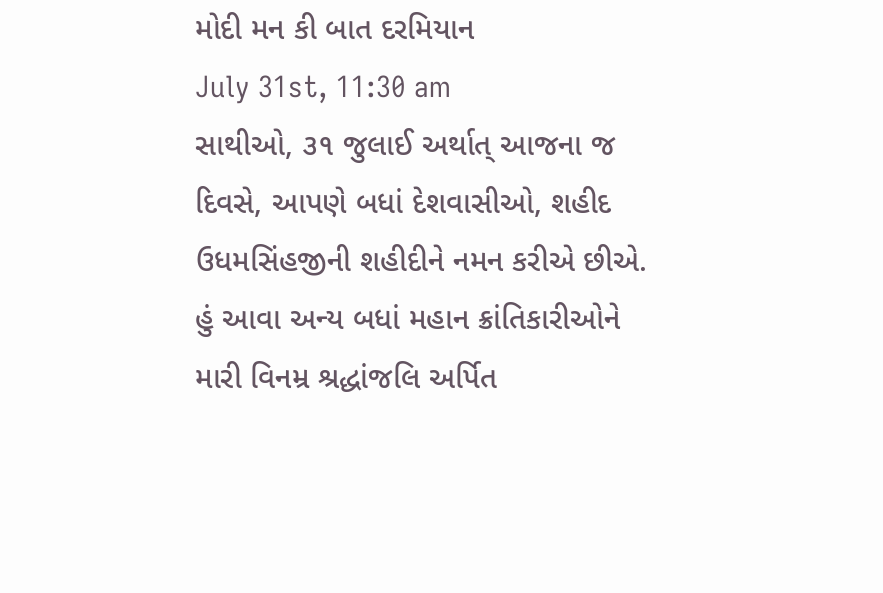મોદી મન કી બાત દરમિયાન
July 31st, 11:30 am
સાથીઓ, ૩૧ જુલાઈ અર્થાત્ આજના જ દિવસે, આપણે બધાં દેશવાસીઓ, શહીદ ઉધમસિંહજીની શહીદીને નમન કરીએ છીએ. હું આવા અન્ય બધાં મહાન ક્રાંતિકારીઓને મારી વિનમ્ર શ્રદ્ધાંજલિ અર્પિત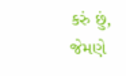કરું છું, જેમણે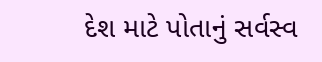દેશ માટે પોતાનું સર્વસ્વ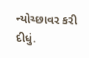ન્યોચ્છાવર કરી દીધું.